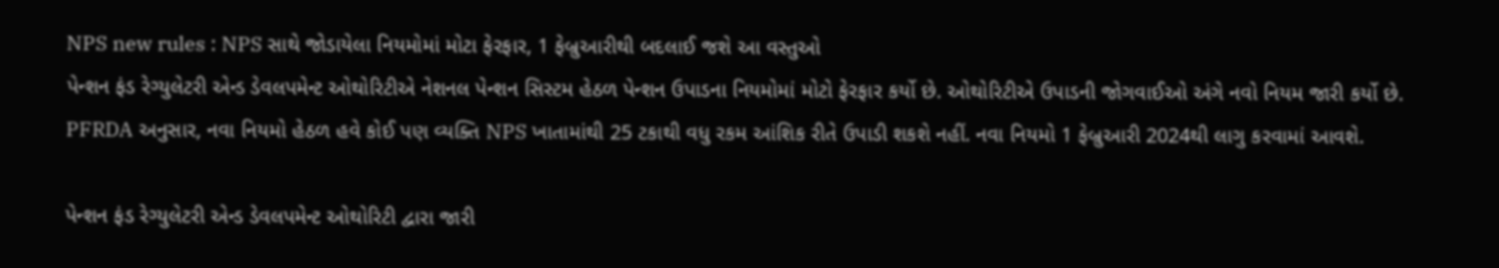NPS new rules : NPS સાથે જોડાયેલા નિયમોમાં મોટા ફેરફાર, 1 ફેબ્રુઆરીથી બદલાઈ જશે આ વસ્તુઓ
પેન્શન ફંડ રેગ્યુલેટરી એન્ડ ડેવલપમેન્ટ ઓથોરિટીએ નેશનલ પેન્શન સિસ્ટમ હેઠળ પેન્શન ઉપાડના નિયમોમાં મોટો ફેરફાર કર્યો છે. ઓથોરિટીએ ઉપાડની જોગવાઈઓ અંગે નવો નિયમ જારી કર્યો છે.
PFRDA અનુસાર, નવા નિયમો હેઠળ હવે કોઈ પણ વ્યક્તિ NPS ખાતામાંથી 25 ટકાથી વધુ રકમ આંશિક રીતે ઉપાડી શકશે નહીં. નવા નિયમો 1 ફેબ્રુઆરી 2024થી લાગુ કરવામાં આવશે.

પેન્શન ફંડ રેગ્યુલેટરી એન્ડ ડેવલપમેન્ટ ઓથોરિટી દ્વારા જારી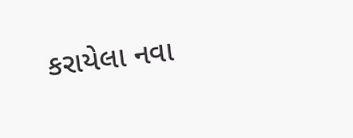કરાયેલા નવા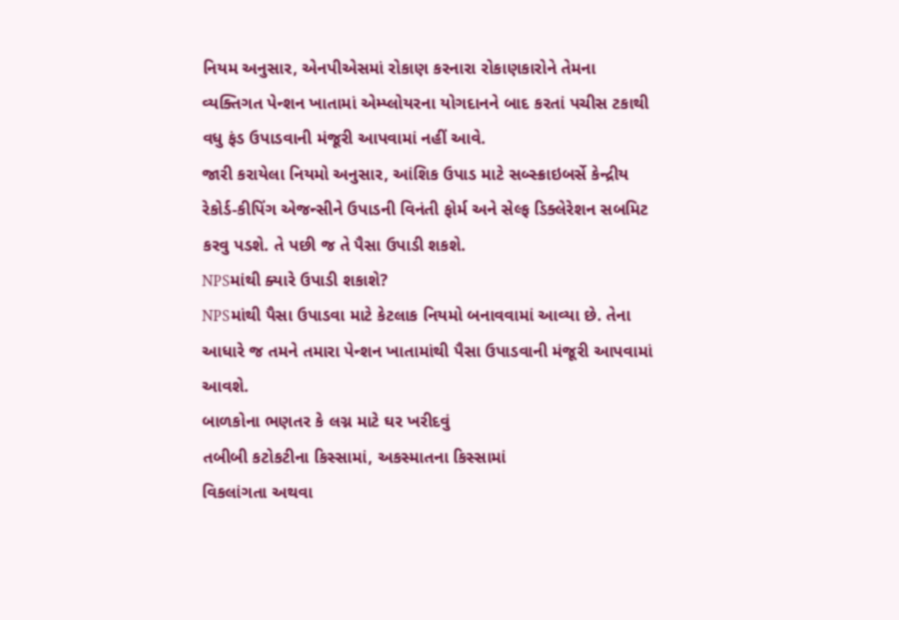નિયમ અનુસાર, એનપીએસમાં રોકાણ કરનારા રોકાણકારોને તેમના વ્યક્તિગત પેન્શન ખાતામાં એમ્પ્લોયરના યોગદાનને બાદ કરતાં પચીસ ટકાથી વધુ ફંડ ઉપાડવાની મંજૂરી આપવામાં નહીં આવે.
જારી કરાયેલા નિયમો અનુસાર, આંશિક ઉપાડ માટે સબ્સ્ક્રાઇબર્સે કેન્દ્રીય રેકોર્ડ-કીપિંગ એજન્સીને ઉપાડની વિનંતી ફોર્મ અને સેલ્ફ ડિક્લેરેશન સબમિટ કરવુ પડશે. તે પછી જ તે પૈસા ઉપાડી શકશે.
NPSમાંથી ક્યારે ઉપાડી શકાશે?
NPSમાંથી પૈસા ઉપાડવા માટે કેટલાક નિયમો બનાવવામાં આવ્યા છે. તેના આધારે જ તમને તમારા પેન્શન ખાતામાંથી પૈસા ઉપાડવાની મંજૂરી આપવામાં આવશે.
બાળકોના ભણતર કે લગ્ન માટે ઘર ખરીદવું
તબીબી કટોકટીના કિસ્સામાં, અકસ્માતના કિસ્સામાં
વિકલાંગતા અથવા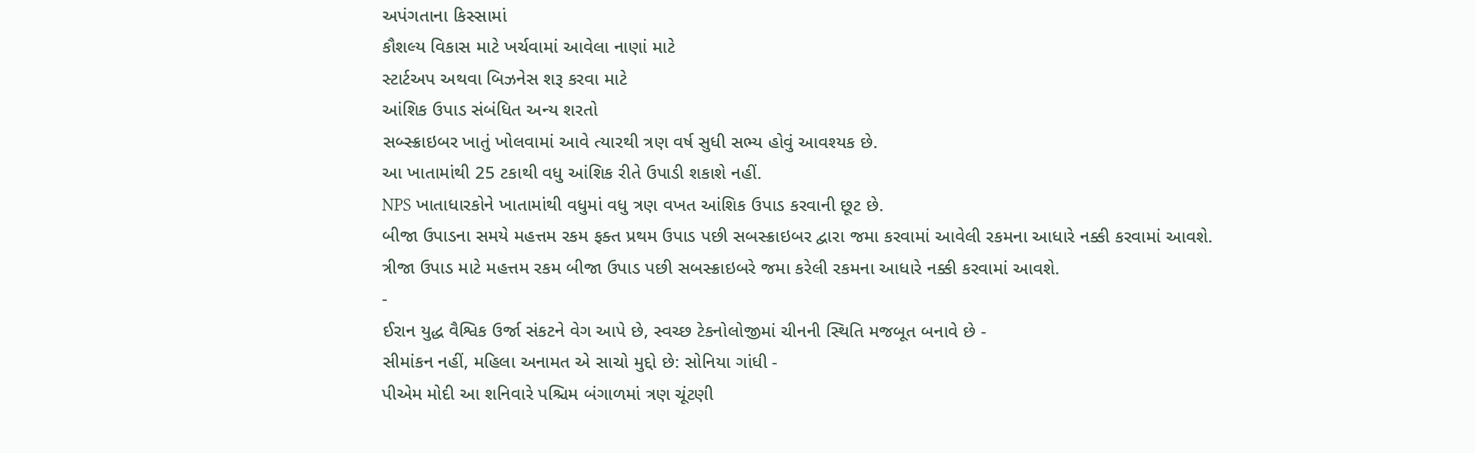અપંગતાના કિસ્સામાં
કૌશલ્ય વિકાસ માટે ખર્ચવામાં આવેલા નાણાં માટે
સ્ટાર્ટઅપ અથવા બિઝનેસ શરૂ કરવા માટે
આંશિક ઉપાડ સંબંધિત અન્ય શરતો
સબ્સ્ક્રાઇબર ખાતું ખોલવામાં આવે ત્યારથી ત્રણ વર્ષ સુધી સભ્ય હોવું આવશ્યક છે.
આ ખાતામાંથી 25 ટકાથી વધુ આંશિક રીતે ઉપાડી શકાશે નહીં.
NPS ખાતાધારકોને ખાતામાંથી વધુમાં વધુ ત્રણ વખત આંશિક ઉપાડ કરવાની છૂટ છે.
બીજા ઉપાડના સમયે મહત્તમ રકમ ફક્ત પ્રથમ ઉપાડ પછી સબસ્ક્રાઇબર દ્વારા જમા કરવામાં આવેલી રકમના આધારે નક્કી કરવામાં આવશે.
ત્રીજા ઉપાડ માટે મહત્તમ રકમ બીજા ઉપાડ પછી સબસ્ક્રાઇબરે જમા કરેલી રકમના આધારે નક્કી કરવામાં આવશે.
-
ઈરાન યુદ્ધ વૈશ્વિક ઉર્જા સંકટને વેગ આપે છે, સ્વચ્છ ટેકનોલોજીમાં ચીનની સ્થિતિ મજબૂત બનાવે છે -
સીમાંકન નહીં, મહિલા અનામત એ સાચો મુદ્દો છે: સોનિયા ગાંધી -
પીએમ મોદી આ શનિવારે પશ્ચિમ બંગાળમાં ત્રણ ચૂંટણી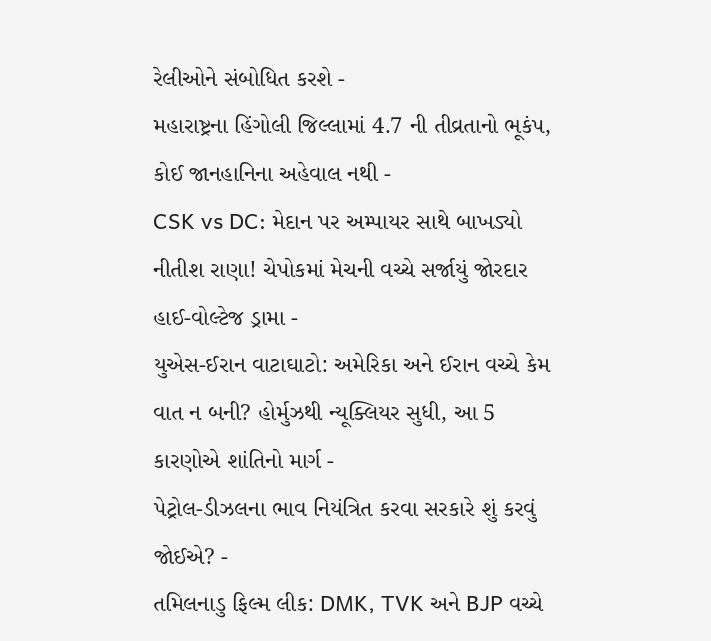રેલીઓને સંબોધિત કરશે -
મહારાષ્ટ્રના હિંગોલી જિલ્લામાં 4.7 ની તીવ્રતાનો ભૂકંપ, કોઈ જાનહાનિના અહેવાલ નથી -
CSK vs DC: મેદાન પર અમ્પાયર સાથે બાખડ્યો નીતીશ રાણા! ચેપોકમાં મેચની વચ્ચે સર્જાયું જોરદાર હાઈ-વોલ્ટેજ ડ્રામા -
યુએસ-ઈરાન વાટાઘાટો: અમેરિકા અને ઈરાન વચ્ચે કેમ વાત ન બની? હોર્મુઝથી ન્યૂક્લિયર સુધી, આ 5 કારણોએ શાંતિનો માર્ગ -
પેટ્રોલ-ડીઝલના ભાવ નિયંત્રિત કરવા સરકારે શું કરવું જોઈએ? -
તમિલનાડુ ફિલ્મ લીક: DMK, TVK અને BJP વચ્ચે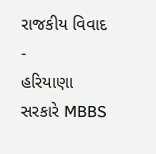રાજકીય વિવાદ -
હરિયાણા સરકારે MBBS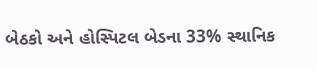બેઠકો અને હોસ્પિટલ બેડના 33% સ્થાનિક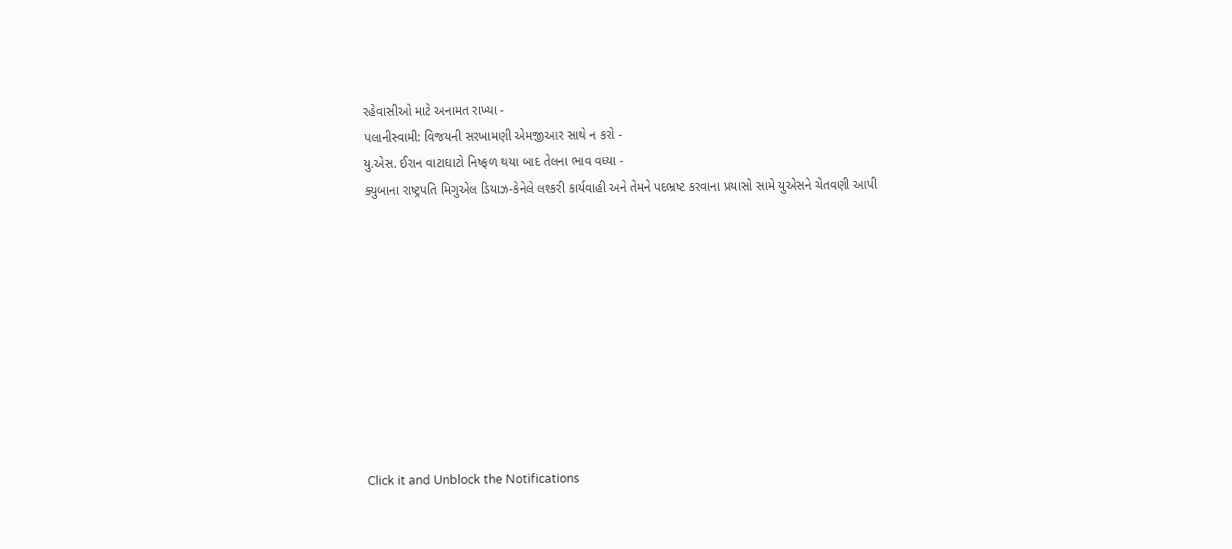રહેવાસીઓ માટે અનામત રાખ્યા -
પલાનીસ્વામી: વિજયની સરખામણી એમજીઆર સાથે ન કરો -
યુ.એસ. ઈરાન વાટાઘાટો નિષ્ફળ થયા બાદ તેલના ભાવ વધ્યા -
ક્યુબાના રાષ્ટ્રપતિ મિગુએલ ડિયાઝ-કેનેલે લશ્કરી કાર્યવાહી અને તેમને પદભ્રષ્ટ કરવાના પ્રયાસો સામે યુએસને ચેતવણી આપી










Click it and Unblock the Notifications